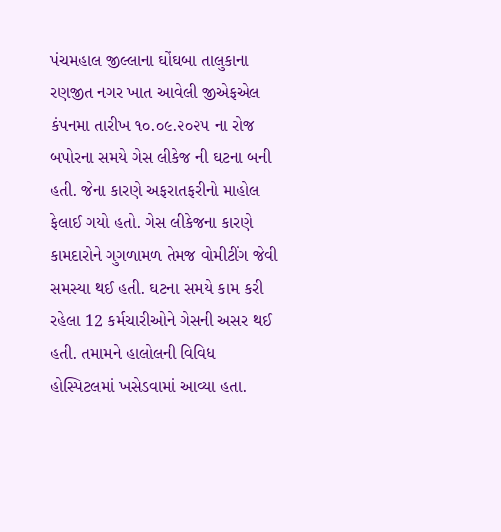પંચમહાલ જીલ્લાના ઘોંઘબા તાલુકાના રણજીત નગર ખાત આવેલી જીએફએલ કંપનમા તારીખ ૧૦.૦૯.૨૦૨૫ ના રોજ બપોરના સમયે ગેસ લીકેજ ની ઘટના બની હતી. જેના કારણે અફરાતફરીનો માહોલ ફેલાઈ ગયો હતો. ગેસ લીકેજના કારણે કામદારોને ગુગળામળ તેમજ વોમીટીંગ જેવી સમસ્યા થઈ હતી. ઘટના સમયે કામ કરી રહેલા 12 કર્મચારીઓને ગેસની અસર થઈ હતી. તમામને હાલોલની વિવિધ હોસ્પિટલમાં ખસેડવામાં આવ્યા હતા.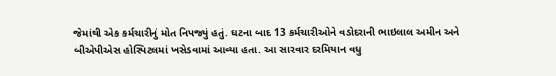જેમાંથી એક કર્મચારીનું મોત નિપજ્યું હતું. ઘટના બાદ 13 કર્મચારીઓને વડોદરાની ભાઇલાલ અમીન અને બીએપીએસ હોસ્પિટલમાં ખસેડવામાં આવ્યા હતા. આ સારવાર દરમિયાન વધુ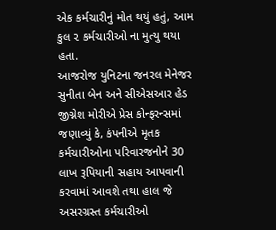એક કર્મચારીનું મોત થયું હતું, આમ કુલ ૨ કર્મચારીઓ ના મુત્યુ થયા હતા.
આજરોજ યુનિટના જનરલ મેનેજર સુનીતા બેન અને સીએસઆર હેડ જીગ્નેશ મોરીએ પ્રેસ કોન્ફરન્સમાં જણાવ્યું કે, કંપનીએ મૃતક કર્મચારીઓના પરિવારજનોને 30 લાખ રૂપિયાની સહાય આપવાની કરવામાં આવશે તથા હાલ જે અસરગ્રસ્ત કર્મચારીઓ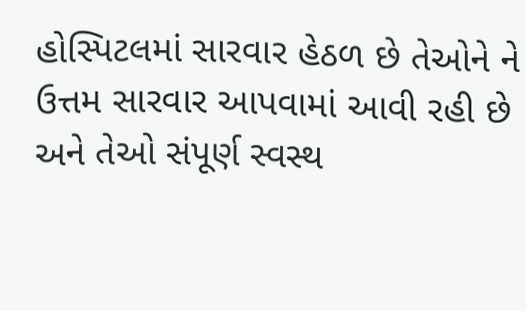હોસ્પિટલમાં સારવાર હેઠળ છે તેઓને ને ઉત્તમ સારવાર આપવામાં આવી રહી છે અને તેઓ સંપૂર્ણ સ્વસ્થ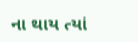ના થાય ત્યાં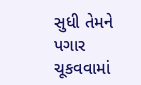સુધી તેમને પગાર ચૂકવવામાં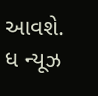આવશે.
ધ ન્યૂઝ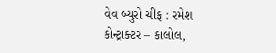વેવ બ્યુરો ચીફ : રમેશ કોન્ટ્રાક્ટર – કાલોલ,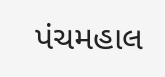પંચમહાલ